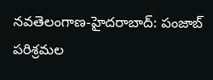నవతెలంగాణ-హైద‌రాబాద్‌: పంజాబ్ పరిశ్రమల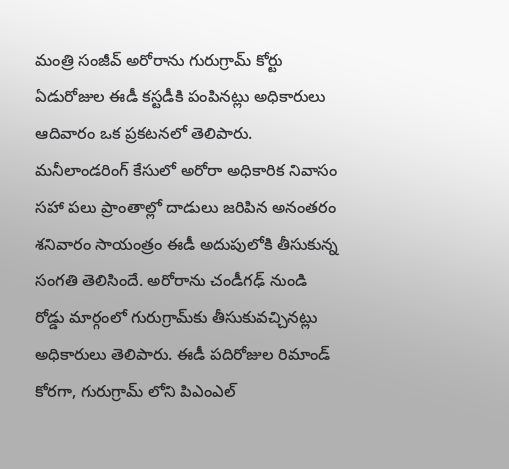మంత్రి సంజీవ్ అరోరాను గురుగ్రామ్ కోర్టు ఏడురోజుల ఈడీ కస్టడీకి పంపినట్లు అధికారులు ఆదివారం ఒక ప్రకటనలో తెలిపారు. మనీలాండరింగ్ కేసులో అరోరా అధికారిక నివాసం సహా పలు ప్రాంతాల్లో దాడులు జరిపిన అనంతరం శనివారం సాయంత్రం ఈడీ అదుపులోకి తీసుకున్న సంగతి తెలిసిందే. అరోరాను చండీగఢ్ నుండి రోడ్డు మార్గంలో గురుగ్రామ్‌కు తీసుకువచ్చినట్లు అధికారులు తెలిపారు. ఈడీ పదిరోజుల రిమాండ్ కోరగా, గురుగ్రామ్ లోని పిఎంఎల్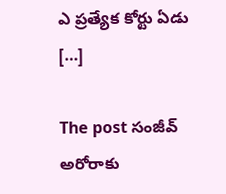ఎ ప్రత్యేక కోర్టు ఏడు […]

The post సంజీవ్ అరోరాకు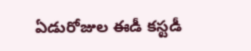ఏడురోజుల ఈడీ కస్టడీ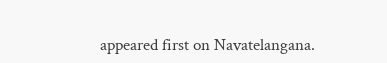appeared first on Navatelangana.